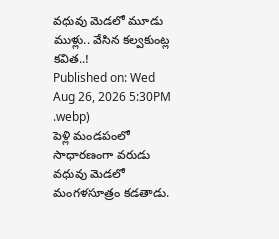వధువు మెడలో మూడు ముళ్లు.. వేసిన కల్వకుంట్ల కవిత..!
Published on: Wed Aug 26, 2026 5:30PM
.webp)
పెళ్లి మండపంలో సాధారణంగా వరుడు వధువు మెడలో మంగళసూత్రం కడతాడు.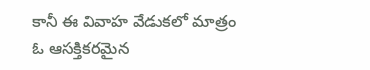కానీ ఈ వివాహ వేడుకలో మాత్రం ఓ ఆసక్తికరమైన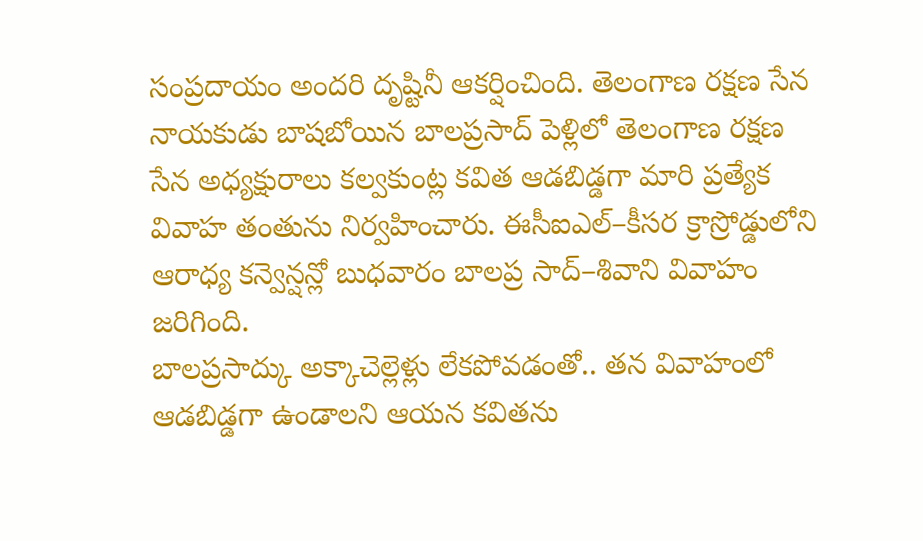సంప్రదాయం అందరి దృష్టినీ ఆకర్షించింది. తెలంగాణ రక్షణ సేన నాయకుడు బాషబోయిన బాలప్రసాద్ పెళ్లిలో తెలంగాణ రక్షణ సేన అధ్యక్షురాలు కల్వకుంట్ల కవిత ఆడబిడ్డగా మారి ప్రత్యేక వివాహ తంతును నిర్వహించారు. ఈసీఐఎల్–కీసర క్రాస్రోడ్డులోని ఆరాధ్య కన్వెన్షన్లో బుధవారం బాలప్ర సాద్–శివాని వివాహం జరిగింది.
బాలప్రసాద్కు అక్కాచెల్లెళ్లు లేకపోవడంతో.. తన వివాహంలో ఆడబిడ్డగా ఉండాలని ఆయన కవితను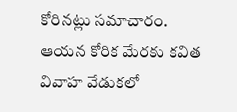కోరినట్లు సమాచారం. ఆయన కోరిక మేరకు కవిత వివాహ వేడుకలో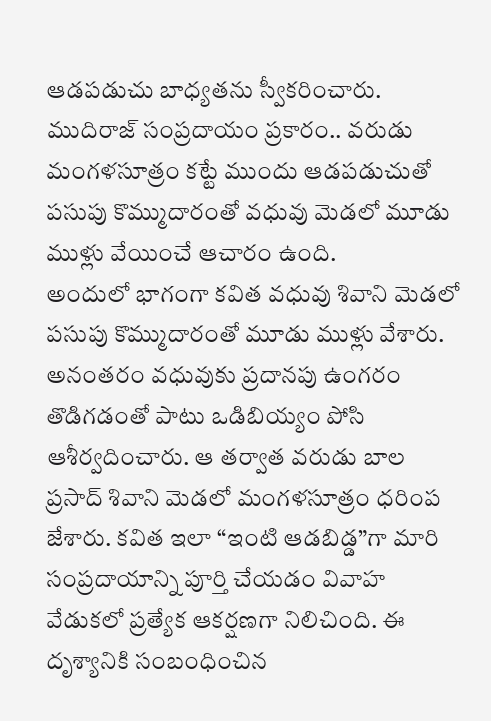ఆడపడుచు బాధ్యతను స్వీకరించారు. ముదిరాజ్ సంప్రదాయం ప్రకారం.. వరుడు మంగళసూత్రం కట్టే ముందు ఆడపడుచుతో పసుపు కొమ్ముదారంతో వధువు మెడలో మూడు ముళ్లు వేయించే ఆచారం ఉంది.
అందులో భాగంగా కవిత వధువు శివాని మెడలో పసుపు కొమ్ముదారంతో మూడు ముళ్లు వేశారు. అనంతరం వధువుకు ప్రదానపు ఉంగరం తొడిగడంతో పాటు ఒడిబియ్యం పోసి ఆశీర్వదించారు. ఆ తర్వాత వరుడు బాల ప్రసాద్ శివాని మెడలో మంగళసూత్రం ధరింప జేశారు. కవిత ఇలా “ఇంటి ఆడబిడ్డ”గా మారి సంప్రదాయాన్ని పూర్తి చేయడం వివాహ వేడుకలో ప్రత్యేక ఆకర్షణగా నిలిచింది. ఈ దృశ్యానికి సంబంధించిన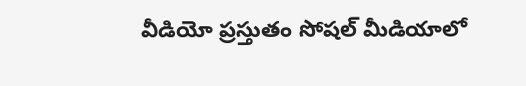వీడియో ప్రస్తుతం సోషల్ మీడియాలో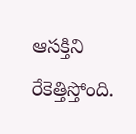ఆసక్తిని రేకెత్తిస్తోంది.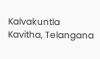Kalvakuntla Kavitha, Telangana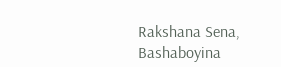Rakshana Sena, Bashaboyina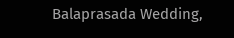Balaprasada Wedding,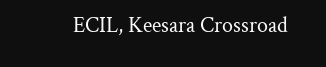ECIL, Keesara Crossroad